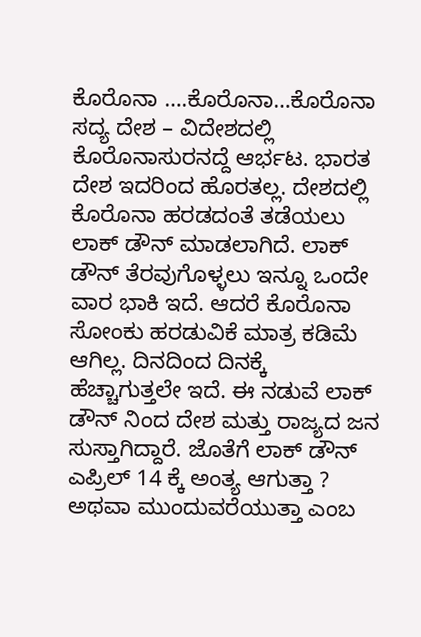ಕೊರೊನಾ ….ಕೊರೊನಾ…ಕೊರೊನಾ ಸದ್ಯ ದೇಶ – ವಿದೇಶದಲ್ಲಿ ಕೊರೊನಾಸುರನದ್ದೆ ಆರ್ಭಟ. ಭಾರತ ದೇಶ ಇದರಿಂದ ಹೊರತಲ್ಲ. ದೇಶದಲ್ಲಿ ಕೊರೊನಾ ಹರಡದಂತೆ ತಡೆಯಲು ಲಾಕ್ ಡೌನ್ ಮಾಡಲಾಗಿದೆ. ಲಾಕ್ ಡೌನ್ ತೆರವುಗೊಳ್ಳಲು ಇನ್ನೂ ಒಂದೇ ವಾರ ಭಾಕಿ ಇದೆ. ಆದರೆ ಕೊರೊನಾ ಸೋಂಕು ಹರಡುವಿಕೆ ಮಾತ್ರ ಕಡಿಮೆ ಆಗಿಲ್ಲ. ದಿನದಿಂದ ದಿನಕ್ಕೆ ಹೆಚ್ಚಾಗುತ್ತಲೇ ಇದೆ. ಈ ನಡುವೆ ಲಾಕ್ ಡೌನ್ ನಿಂದ ದೇಶ ಮತ್ತು ರಾಜ್ಯದ ಜನ ಸುಸ್ತಾಗಿದ್ದಾರೆ. ಜೊತೆಗೆ ಲಾಕ್ ಡೌನ್ ಎಪ್ರಿಲ್ 14 ಕ್ಕೆ ಅಂತ್ಯ ಆಗುತ್ತಾ ? ಅಥವಾ ಮುಂದುವರೆಯುತ್ತಾ ಎಂಬ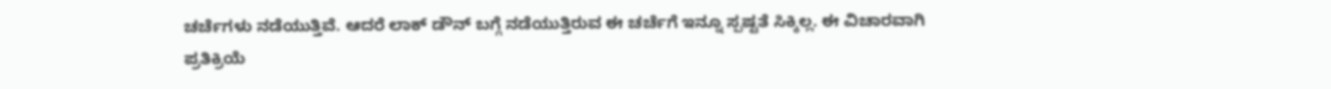ಚರ್ಚೆಗಳು ನಡೆಯುತ್ತಿವೆ. ಆದರೆ ಲಾಕ್ ಡೌನ್ ಬಗ್ಗೆ ನಡೆಯುತ್ತಿರುವ ಈ ಚರ್ಚೆಗೆ ಇನ್ನೂ ಸ್ಪಷ್ಟತೆ ಸಿಕ್ಕಿಲ್ಲ. ಈ ವಿಚಾರವಾಗಿ ಪ್ರತಿಕ್ರಿಯೆ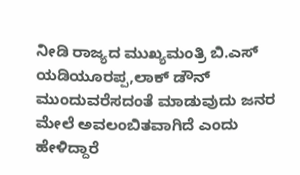ನೀಡಿ ರಾಜ್ಯದ ಮುಖ್ಯಮಂತ್ರಿ ಬಿ.ಎಸ್ ಯಡಿಯೂರಪ್ಪ,ಲಾಕ್ ಡೌನ್ ಮುಂದುವರೆಸದಂತೆ ಮಾಡುವುದು ಜನರ ಮೇಲೆ ಅವಲಂಬಿತವಾಗಿದೆ ಎಂದು ಹೇಳಿದ್ದಾರೆ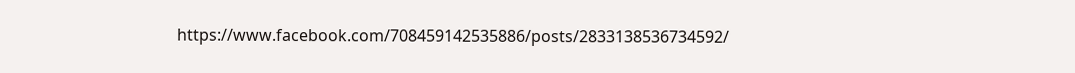https://www.facebook.com/708459142535886/posts/2833138536734592/